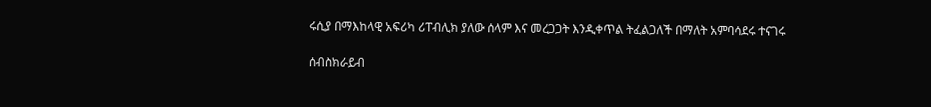ሩሲያ በማእከላዊ አፍሪካ ሪፐብሊክ ያለው ሰላም እና መረጋጋት እንዲቀጥል ትፈልጋለች በማለት አምባሳደሩ ተናገሩ

ሰብስክራይብ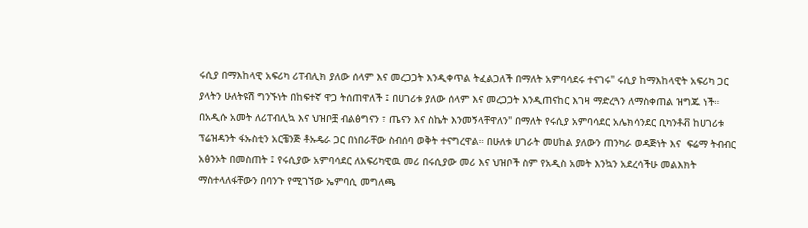ሩሲያ በማእከላዊ አፍሪካ ሪፐብሊክ ያለው ሰላም እና መረጋጋት እንዲቀጥል ትፈልጋለች በማለት አምባሳደሩ ተናገሩ" ሩሲያ ከማእከላዊት አፍሪካ ጋር ያላትን ሁለትዩሽ ግንኙነት በከፍተኛ ዋጋ ትሰጠዋለች ፤ በሀገሪቱ ያለው ሰላም እና መረጋጋት እንዲጠናከር እገዛ ማድረጓን ለማስቀጠል ዝግጁ ነች። በአዲሱ አመት ለሪፐብሊኳ እና ህዝቦቿ ብልፅግናን ፣ ጤናን እና ስኬት እንመኝላቸዋለን" በማለት የሩሲያ አምባሳደር አሌክሳንደር ቢካንቶቭ ከሀገሪቱ ፕሬዝዳንት ፋኡስቲን አርቼንጅ ቶኡዴራ ጋር በነበራቸው ስብሰባ ወቅት ተናግረዋል። በሁለቱ ሀገራት መሀከል ያለውን ጠንካራ ወዳጅነት እና  ፍሬማ ትብብር አፅንኦት በመስጠት ፤ የሩሲያው አምባሳደር ለአፍሪካዊዉ መሪ በሩሲያው መሪ እና ህዝቦች ስም የአዲስ አመት እንኳን አደረሳችሁ መልእክት ማስተላለፋቸውን በባንጉ የሚገኘው ኤምባሲ መግለጫ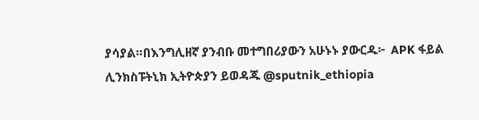ያሳያል።በእንግሊዘኛ ያንብቡ መተግበሪያውን አሁኑኑ ያውርዱ፦  APK ፋይል ሊንክስፑትኒክ ኢትዮጵያን ይወዳጁ @sputnik_ethiopia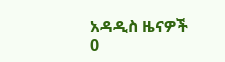አዳዲስ ዜናዎች
0